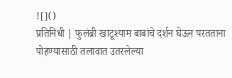![]()
प्रतिनिधी | फुलंब्री खाटूश्याम बाबांचे दर्शन घेऊन परतताना पोहण्यासाठी तलावात उतरलेल्या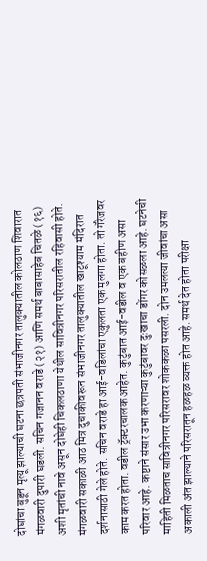दोघांचा बुडून मृत्यू झाल्याची घटना छत्रपती संभाजीनगर तालुक्यातील कोलठाण शिवारात मंगळवारी दुपारी घडली. सचिन गजानन वराडे (२१) आणि समर्थ बाबासाहेब चितळे (१६) अशी मृतांची नावे असून दोघेही चिकलठाणा येथील सावित्रीनगर परिसरातील रहिवासी होते. मंगळवारी सकाळी आठ मित्र दुचाकीवरून संभाजीनगर तालुक्यातील खाटूश्याम मंदिरात दर्शनासाठी गेले होते. सचिन वराडे हा आई-वडिलांचा एकुलता एक मुलगा होता. तो गॅरेजवर काम करत होता. वडील ट्रॅक्टरचालक आहेत. कुटुंबात आई-वडील व एक बहीण असा परिवार आहे. कष्टाने संसार उभा करणाऱ्या कुटुंबावर दुःखाचा डोंगर कोसळला आहे. घटनेची माहिती मिळताच सावित्रीनगर परिसरावर शोककळा पसरली. दोन उमलत्या जीवांचा असा अकाली अंत झाल्याने परिसरातून हळहळ व्यक्त होत आहे. समर्थ देत होता परीक्षा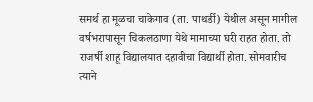समर्थ हा मूळचा चाकेगाव (ता. पाथर्डी) येथील असून मागील वर्षभरापासून चिकलठाणा येथे मामाच्या घरी राहत होता. तो राजर्षी शाहू विद्यालयात दहावीचा विद्यार्थी होता. सोमवारीच त्याने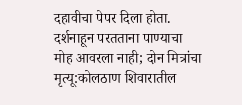दहावीचा पेपर दिला होता.
दर्शनाहून परतताना पाण्याचा मोह आवरला नाही; दोन मित्रांचा मृत्यू:कोलठाण शिवारातील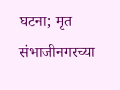घटना; मृत संभाजीनगरच्या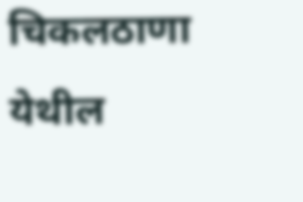चिकलठाणा येथील